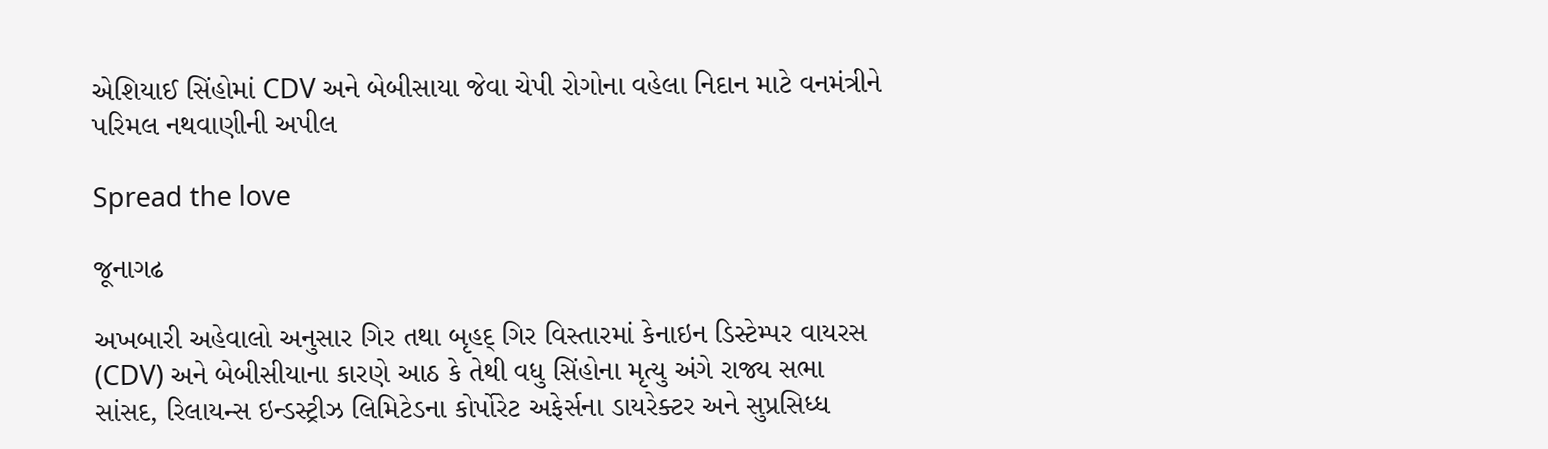એશિયાઈ સિંહોમાં CDV અને બેબીસાયા જેવા ચેપી રોગોના વહેલા નિદાન માટે વનમંત્રીને પરિમલ નથવાણીની અપીલ

Spread the love

જૂનાગઢ

અખબારી અહેવાલો અનુસાર ગિર તથા બૃહદ્ ગિર વિસ્તારમાં કેનાઇન ડિસ્ટેમ્પર વાયરસ (CDV) અને બેબીસીયાના કારણે આઠ કે તેથી વધુ સિંહોના મૃત્યુ અંગે રાજ્ય સભા સાંસદ, રિલાયન્સ ઇન્ડસ્ટ્રીઝ લિમિટેડના કોર્પોરેટ અફેર્સના ડાયરેક્ટર અને સુપ્રસિધ્ધ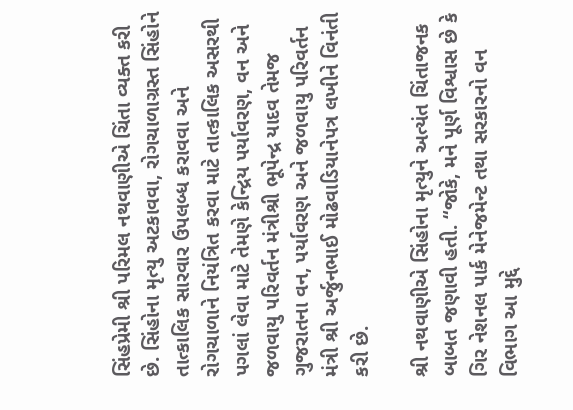સિંહપ્રેમી શ્રી પરિમલ નથવાણીએ ચિંતા વ્યક્ત કરી છે. સિંહોના મૃત્યુ અટકાવવા, રોગચાળાગ્રસ્ત સિંહોને તાત્કાલિક સારવાર ઉપલબ્ધ કરાવવા અને રોગચાળાને નિયંત્રિત કરવા માટે તાત્કાલિક અસરથી પગલાં લેવા માટે તેમણે કેન્દ્રિય પર્યાવરણ, વન અને જળવાયુ પરિવર્તન મંત્રીશ્રી ભૂપેન્દ્ર યાદવ તેમજ ગુજરાતના વન, પર્યાવરણ અને જળવાયુ પરિવર્તન મંત્રી શ્રી અર્જુનભાઈ મોઢવાડિયાનેપત્ર લખીને વિનંતી કરી છે.

શ્રી નથવાણીએ સિંહોના મૃત્યુને અત્યંત ચિંતાજનક બાબત જણાવી હતી. “જોકે, મને પૂર્ણ વિશ્વાસ છે કે ગિર નેશનલ પાર્ક મેનેજમેન્ટ તથા સરકારનો વન વિભાગ આ મુદ્દે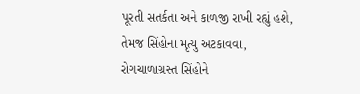પૂરતી સતર્કતા અને કાળજી રાખી રહ્યું હશે, તેમજ સિંહોના મૃત્યુ અટકાવવા, રોગચાળાગ્રસ્ત સિંહોને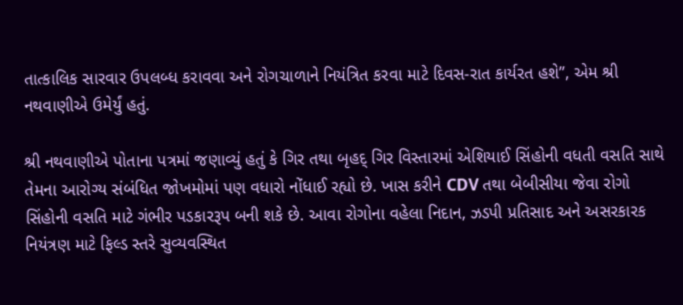તાત્કાલિક સારવાર ઉપલબ્ધ કરાવવા અને રોગચાળાને નિયંત્રિત કરવા માટે દિવસ-રાત કાર્યરત હશે”, એમ શ્રી નથવાણીએ ઉમેર્યું હતું.

શ્રી નથવાણીએ પોતાના પત્રમાં જણાવ્યું હતું કે ગિર તથા બૃહદ્ ગિર વિસ્તારમાં એશિયાઈ સિંહોની વધતી વસતિ સાથે તેમના આરોગ્ય સંબંધિત જોખમોમાં પણ વધારો નોંધાઈ રહ્યો છે. ખાસ કરીને CDV તથા બેબીસીયા જેવા રોગો સિંહોની વસતિ માટે ગંભીર પડકારરૂપ બની શકે છે. આવા રોગોના વહેલા નિદાન, ઝડપી પ્રતિસાદ અને અસરકારક નિયંત્રણ માટે ફિલ્ડ સ્તરે સુવ્યવસ્થિત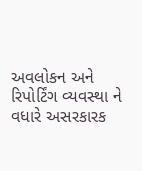અવલોકન અને રિપોર્ટિંગ વ્યવસ્થા ને વધારે અસરકારક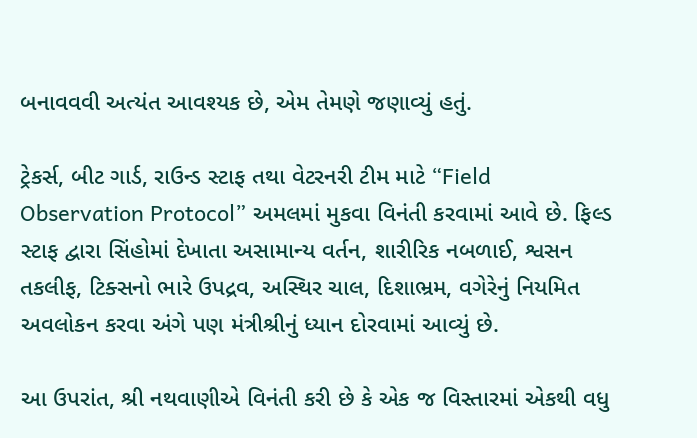બનાવવવી અત્યંત આવશ્યક છે, એમ તેમણે જણાવ્યું હતું.

ટ્રેકર્સ, બીટ ગાર્ડ, રાઉન્ડ સ્ટાફ તથા વેટરનરી ટીમ માટે “Field Observation Protocol” અમલમાં મુકવા વિનંતી કરવામાં આવે છે. ફિલ્ડ સ્ટાફ દ્વારા સિંહોમાં દેખાતા અસામાન્ય વર્તન, શારીરિક નબળાઈ, શ્વસન તકલીફ, ટિક્સનો ભારે ઉપદ્રવ, અસ્થિર ચાલ, દિશાભ્રમ, વગેરેનું નિયમિત અવલોકન કરવા અંગે પણ મંત્રીશ્રીનું ધ્યાન દોરવામાં આવ્યું છે.

આ ઉપરાંત, શ્રી નથવાણીએ વિનંતી કરી છે કે એક જ વિસ્તારમાં એકથી વધુ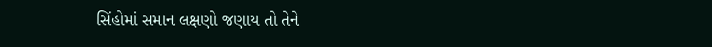સિંહોમાં સમાન લક્ષણો જણાય તો તેને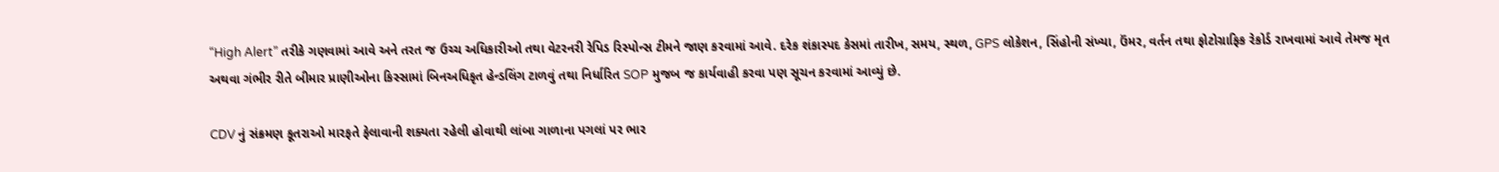“High Alert” તરીકે ગણવામાં આવે અને તરત જ ઉચ્ચ અધિકારીઓ તથા વેટરનરી રેપિડ રિસ્પોન્સ ટીમને જાણ કરવામાં આવે. દરેક શંકાસ્પદ કેસમાં તારીખ, સમય, સ્થળ, GPS લોકેશન, સિંહોની સંખ્યા, ઉંમર, વર્તન તથા ફોટોગ્રાફિક રેકોર્ડ રાખવામાં આવે તેમજ મૃત અથવા ગંભીર રીતે બીમાર પ્રાણીઓના કિસ્સામાં બિનઅધિકૃત હેન્ડલિંગ ટાળવું તથા નિર્ધારિત SOP મુજબ જ કાર્યવાહી કરવા પણ સૂચન કરવામાં આવ્યું છે.

CDV નું સંક્રમણ કૂતરાઓ મારફતે ફેલાવાની શક્યતા રહેલી હોવાથી લાંબા ગાળાના પગલાં પર ભાર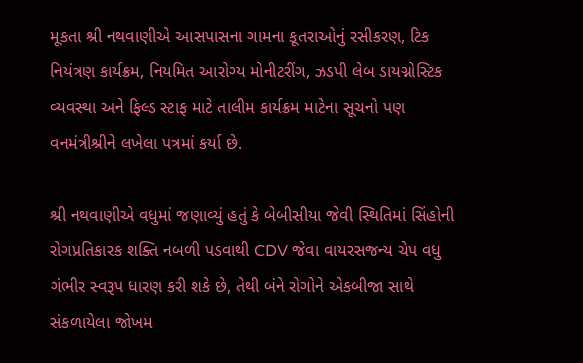મૂકતા શ્રી નથવાણીએ આસપાસના ગામના કૂતરાઓનું રસીકરણ, ટિક નિયંત્રણ કાર્યક્રમ, નિયમિત આરોગ્ય મોનીટરીંગ, ઝડપી લેબ ડાયગ્નોસ્ટિક વ્યવસ્થા અને ફિલ્ડ સ્ટાફ માટે તાલીમ કાર્યક્રમ માટેના સૂચનો પણ વનમંત્રીશ્રીને લખેલા પત્રમાં કર્યા છે.

શ્રી નથવાણીએ વધુમાં જણાવ્યું હતું કે બેબીસીયા જેવી સ્થિતિમાં સિંહોની રોગપ્રતિકારક શક્તિ નબળી પડવાથી CDV જેવા વાયરસજન્ય ચેપ વધુ ગંભીર સ્વરૂપ ધારણ કરી શકે છે, તેથી બંને રોગોને એકબીજા સાથે સંકળાયેલા જોખમ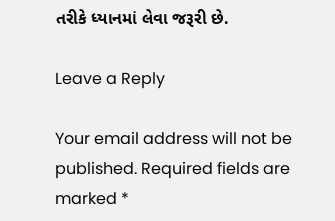તરીકે ધ્યાનમાં લેવા જરૂરી છે.

Leave a Reply

Your email address will not be published. Required fields are marked *